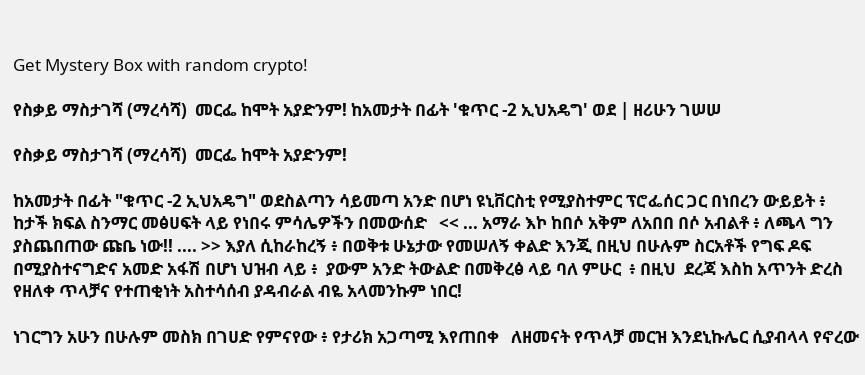Get Mystery Box with random crypto!

የስቃይ ማስታገሻ (ማረሳሻ)  መርፌ ከሞት አያድንም! ከአመታት በፊት 'ቁጥር -2 ኢህአዴግ' ወደ | ዘሪሁን ገሠሠ

የስቃይ ማስታገሻ (ማረሳሻ)  መርፌ ከሞት አያድንም!

ከአመታት በፊት "ቁጥር -2 ኢህአዴግ" ወደስልጣን ሳይመጣ አንድ በሆነ ዩኒቨርስቲ የሚያስተምር ፕሮፌሰር ጋር በነበረን ውይይት ፥ ከታች ክፍል ስንማር መፅሀፍት ላይ የነበሩ ምሳሌዎችን በመውሰድ   << ... አማራ እኮ ከበሶ አቅም ለአበበ በሶ አብልቶ ፥ ለጫላ ግን ያስጨበጠው ጩቤ ነው!! .... >> እያለ ሲከራከረኝ ፥ በወቅቱ ሁኔታው የመሠለኝ ቀልድ እንጂ በዚህ በሁሉም ስርአቶች የግፍ ዶፍ በሚያስተናግድና አመድ አፋሽ በሆነ ህዝብ ላይ ፥  ያውም አንድ ትውልድ በመቅረፅ ላይ ባለ ምሁር  ፥ በዚህ  ደረጃ እስከ አጥንት ድረስ የዘለቀ ጥላቻና የተጠቂነት አስተሳሰብ ያዳብራል ብዬ አላመንኩም ነበር!

ነገርግን አሁን በሁሉም መስክ በገሀድ የምናየው ፥ የታሪክ አጋጣሚ እየጠበቀ   ለዘመናት የጥላቻ መርዝ እንደኒኩሌር ሲያብላላ የኖረው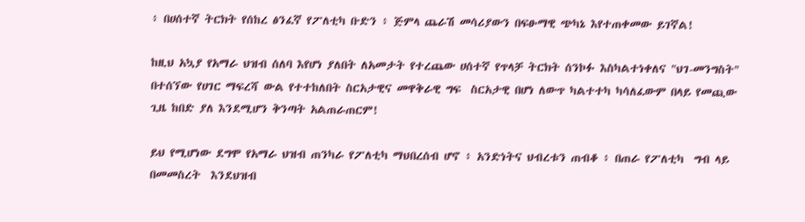፥ በሀሰተኛ ትርክት የሰከረ ፅንፈኛ የፖለቲካ ቡድን ፥ ጅምላ ጨራሽ መሳሪያውን በፍፁማዊ ጭካኔ እየተጠቀመው ይገኛል!

ከዚህ አኳያ የአማራ ህዝብ ሰለባ እየሆነ ያለበት ለአመታት የተረጨው ሀሰተኛ የጥላቻ ትርክት ሰንኮፉ እስካልተነቀለና "ህገ-መንግስት" በተሰኘው የሀገር ማፍረሻ ውል የተተከለበት ስርአታዊና መዋቅራዊ ግፍ  ስርአታዊ በሆነ ለውጥ ካልተተካ ካሳለፈውም በላይ የመጪው ጊዜ ከበድ ያለ እንደሚሆን ቅንጣት አልጠራጠርም!

ይህ የሚሆነው ደግሞ የአማራ ህዝብ ጠንካራ የፖለቲካ ማህበረሰብ ሆኖ ፥ አንድነትና ህብረቱን ጠብቆ ፥ በጠራ የፖለቲካ  ግብ ላይ በመመስረት  እንደህዝብ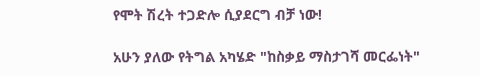የሞት ሽረት ተጋድሎ ሲያደርግ ብቻ ነው!

አሁን ያለው የትግል አካሄድ "ከስቃይ ማስታገሻ መርፌነት"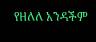የዘለለ አንዳችም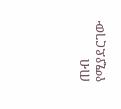ጠብ የሚያደርገው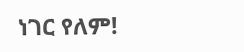ነገር የለም!